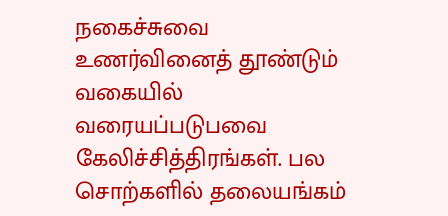நகைச்சுவை உணர்வினைத் தூண்டும் வகையில் வரையப்படுபவை கேலிச்சித்திரங்கள். பல சொற்களில் தலையங்கம்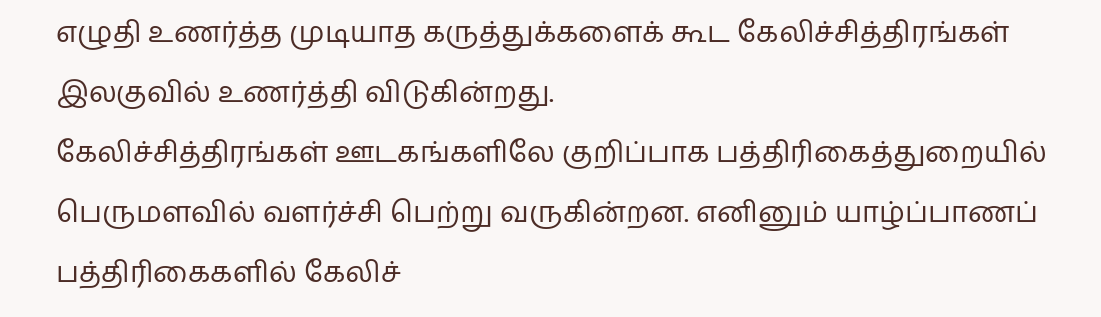எழுதி உணர்த்த முடியாத கருத்துக்களைக் கூட கேலிச்சித்திரங்கள் இலகுவில் உணர்த்தி விடுகின்றது.
கேலிச்சித்திரங்கள் ஊடகங்களிலே குறிப்பாக பத்திரிகைத்துறையில் பெருமளவில் வளர்ச்சி பெற்று வருகின்றன. எனினும் யாழ்ப்பாணப் பத்திரிகைகளில் கேலிச்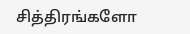சித்திரங்களோ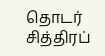தொடர் சித்திரப்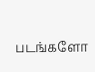படங்களோ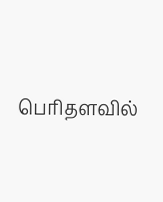பெரிதளவில்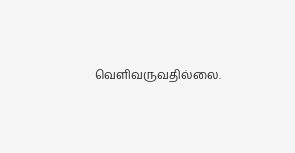வெளிவருவதில்லை.